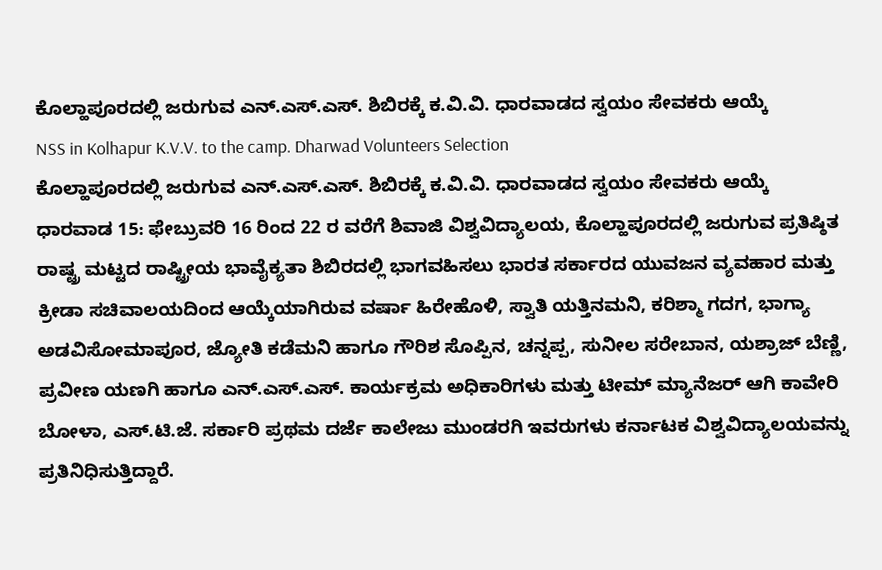ಕೊಲ್ಹಾಪೂರದಲ್ಲಿ ಜರುಗುವ ಎನ್.ಎಸ್.ಎಸ್. ಶಿಬಿರಕ್ಕೆ ಕ.ವಿ.ವಿ. ಧಾರವಾಡದ ಸ್ವಯಂ ಸೇವಕರು ಆಯ್ಕೆ
NSS in Kolhapur K.V.V. to the camp. Dharwad Volunteers Selection
ಕೊಲ್ಹಾಪೂರದಲ್ಲಿ ಜರುಗುವ ಎನ್.ಎಸ್.ಎಸ್. ಶಿಬಿರಕ್ಕೆ ಕ.ವಿ.ವಿ. ಧಾರವಾಡದ ಸ್ವಯಂ ಸೇವಕರು ಆಯ್ಕೆ
ಧಾರವಾಡ 15: ಫೇಬ್ರುವರಿ 16 ರಿಂದ 22 ರ ವರೆಗೆ ಶಿವಾಜಿ ವಿಶ್ವವಿದ್ಯಾಲಯ, ಕೊಲ್ಹಾಪೂರದಲ್ಲಿ ಜರುಗುವ ಪ್ರತಿಷ್ಠಿತ ರಾಷ್ಟ್ರ ಮಟ್ಟದ ರಾಷ್ಟ್ರೀಯ ಭಾವೈಕ್ಯತಾ ಶಿಬಿರದಲ್ಲಿ ಭಾಗವಹಿಸಲು ಭಾರತ ಸರ್ಕಾರದ ಯುವಜನ ವ್ಯವಹಾರ ಮತ್ತು ಕ್ರೀಡಾ ಸಚಿವಾಲಯದಿಂದ ಆಯ್ಕೆಯಾಗಿರುವ ವರ್ಷಾ ಹಿರೇಹೊಳಿ, ಸ್ವಾತಿ ಯತ್ತಿನಮನಿ, ಕರಿಶ್ಮಾ ಗದಗ, ಭಾಗ್ಯಾ ಅಡವಿಸೋಮಾಪೂರ, ಜ್ಯೋತಿ ಕಡೆಮನಿ ಹಾಗೂ ಗೌರಿಶ ಸೊಪ್ಪಿನ, ಚನ್ನಪ್ಪ, ಸುನೀಲ ಸರೇಬಾನ, ಯಶ್ರಾಜ್ ಬೆಣ್ಣಿ, ಪ್ರವೀಣ ಯಣಗಿ ಹಾಗೂ ಎನ್.ಎಸ್.ಎಸ್. ಕಾರ್ಯಕ್ರಮ ಅಧಿಕಾರಿಗಳು ಮತ್ತು ಟೀಮ್ ಮ್ಯಾನೆಜರ್ ಆಗಿ ಕಾವೇರಿ ಬೋಳಾ, ಎಸ್.ಟಿ.ಜೆ. ಸರ್ಕಾರಿ ಪ್ರಥಮ ದರ್ಜೆ ಕಾಲೇಜು ಮುಂಡರಗಿ ಇವರುಗಳು ಕರ್ನಾಟಕ ವಿಶ್ವವಿದ್ಯಾಲಯವನ್ನು ಪ್ರತಿನಿಧಿಸುತ್ತಿದ್ದಾರೆ.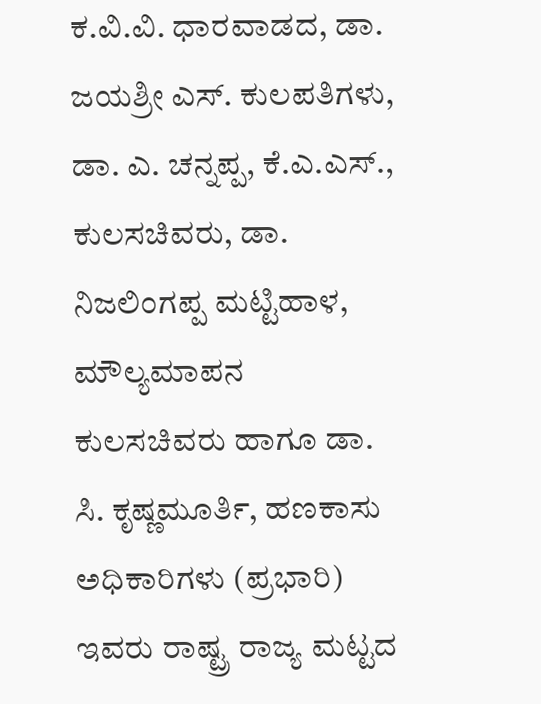ಕ.ವಿ.ವಿ. ಧಾರವಾಡದ, ಡಾ. ಜಯಶ್ರೀ ಎಸ್. ಕುಲಪತಿಗಳು, ಡಾ. ಎ. ಚನ್ನಪ್ಪ, ಕೆ.ಎ.ಎಸ್., ಕುಲಸಚಿವರು, ಡಾ. ನಿಜಲಿಂಗಪ್ಪ ಮಟ್ಟಿಹಾಳ, ಮೌಲ್ಯಮಾಪನ ಕುಲಸಚಿವರು ಹಾಗೂ ಡಾ. ಸಿ. ಕೃಷ್ಣಮೂರ್ತಿ, ಹಣಕಾಸು ಅಧಿಕಾರಿಗಳು (ಪ್ರಭಾರಿ) ಇವರು ರಾಷ್ಟ್ರ ರಾಜ್ಯ ಮಟ್ಟದ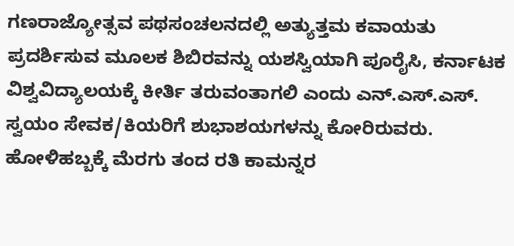ಗಣರಾಜ್ಯೋತ್ಸವ ಪಥಸಂಚಲನದಲ್ಲಿ ಅತ್ಯುತ್ತಮ ಕವಾಯತು ಪ್ರದರ್ಶಿಸುವ ಮೂಲಕ ಶಿಬಿರವನ್ನು ಯಶಸ್ವಿಯಾಗಿ ಪೂರೈಸಿ, ಕರ್ನಾಟಕ ವಿಶ್ವವಿದ್ಯಾಲಯಕ್ಕೆ ಕೀರ್ತಿ ತರುವಂತಾಗಲಿ ಎಂದು ಎನ್.ಎಸ್.ಎಸ್. ಸ್ವಯಂ ಸೇವಕ/ಕಿಯರಿಗೆ ಶುಭಾಶಯಗಳನ್ನು ಕೋರಿರುವರು.
ಹೋಳಿಹಬ್ಬಕ್ಕೆ ಮೆರಗು ತಂದ ರತಿ ಕಾಮನ್ನರ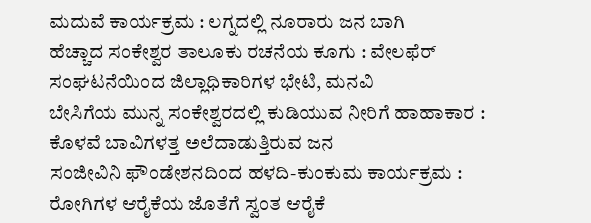ಮದುವೆ ಕಾರ್ಯಕ್ರಮ : ಲಗ್ನದಲ್ಲಿ ನೂರಾರು ಜನ ಬಾಗಿ
ಹೆಚ್ಚಾದ ಸಂಕೇಶ್ವರ ತಾಲೂಕು ರಚನೆಯ ಕೂಗು : ವೇಲಫೆರ್ ಸಂಘಟನೆಯಿಂದ ಜಿಲ್ಲಾಧಿಕಾರಿಗಳ ಭೇಟಿ, ಮನವಿ
ಬೇಸಿಗೆಯ ಮುನ್ನ ಸಂಕೇಶ್ವರದಲ್ಲಿ ಕುಡಿಯುವ ನೀರಿಗೆ ಹಾಹಾಕಾರ : ಕೊಳವೆ ಬಾವಿಗಳತ್ತ ಅಲೆದಾಡುತ್ತಿರುವ ಜನ
ಸಂಜೀವಿನಿ ಫೌಂಡೇಶನದಿಂದ ಹಳದಿ-ಕುಂಕುಮ ಕಾರ್ಯಕ್ರಮ : ರೋಗಿಗಳ ಆರೈಕೆಯ ಜೊತೆಗೆ ಸ್ವಂತ ಆರೈಕೆ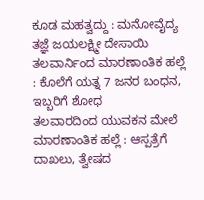ಕೂಡ ಮಹತ್ವದ್ದು : ಮನೋವೈದ್ಯ ತಜ್ಞೆ ಜಯಲಕ್ಷ್ಮೀ ದೇಸಾಯಿ
ತಲವಾರ್ನಿಂದ ಮಾರಣಾಂತಿಕ ಹಲ್ಲೆ : ಕೊಲೆಗೆ ಯತ್ನ 7 ಜನರ ಬಂಧನ, ಇಬ್ಬರಿಗೆ ಶೋಧ
ತಲವಾರದಿಂದ ಯುವಕನ ಮೇಲೆ ಮಾರಣಾಂತಿಕ ಹಲ್ಲೆ : ಆಸ್ಪತ್ರೆಗೆ ದಾಖಲು, ತ್ವೇಷದ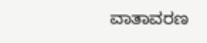ವಾತಾವರಣ